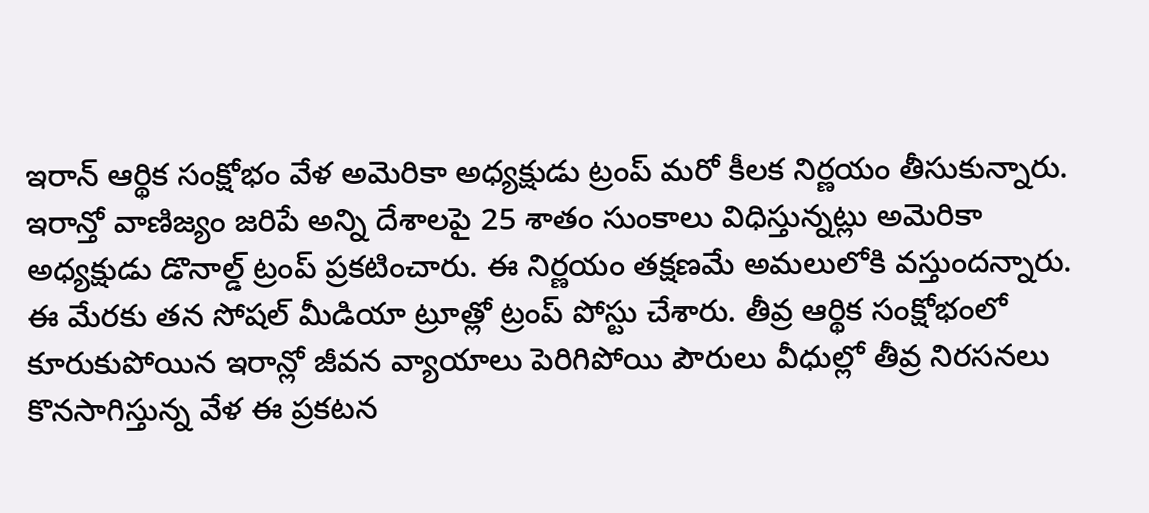ఇరాన్ ఆర్థిక సంక్షోభం వేళ అమెరికా అధ్యక్షుడు ట్రంప్ మరో కీలక నిర్ణయం తీసుకున్నారు. ఇరాన్తో వాణిజ్యం జరిపే అన్ని దేశాలపై 25 శాతం సుంకాలు విధిస్తున్నట్లు అమెరికా అధ్యక్షుడు డొనాల్డ్ ట్రంప్ ప్రకటించారు. ఈ నిర్ణయం తక్షణమే అమలులోకి వస్తుందన్నారు. ఈ మేరకు తన సోషల్ మీడియా ట్రూత్లో ట్రంప్ పోస్టు చేశారు. తీవ్ర ఆర్థిక సంక్షోభంలో కూరుకుపోయిన ఇరాన్లో జీవన వ్యాయాలు పెరిగిపోయి పౌరులు వీధుల్లో తీవ్ర నిరసనలు కొనసాగిస్తున్న వేళ ఈ ప్రకటన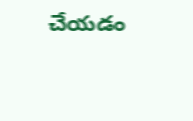చేయడం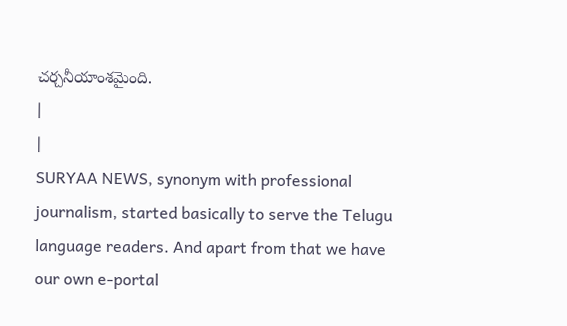చర్చనీయాంశమైంది.
|
|
SURYAA NEWS, synonym with professional journalism, started basically to serve the Telugu language readers. And apart from that we have our own e-portal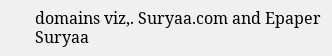domains viz,. Suryaa.com and Epaper Suryaa